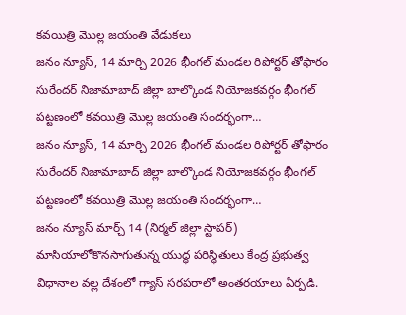కవయిత్రి మొల్ల జయంతి వేడుకలు
జనం న్యూస్, 14 మార్చి 2026 భీంగల్ మండల రిపోర్టర్ తోఫారం సురేందర్ నిజామాబాద్ జిల్లా బాల్కొండ నియోజకవర్గం భీంగల్ పట్టణంలో కవయిత్రి మొల్ల జయంతి సందర్భంగా…
జనం న్యూస్, 14 మార్చి 2026 భీంగల్ మండల రిపోర్టర్ తోఫారం సురేందర్ నిజామాబాద్ జిల్లా బాల్కొండ నియోజకవర్గం భీంగల్ పట్టణంలో కవయిత్రి మొల్ల జయంతి సందర్భంగా…
జనం న్యూస్ మార్చ్ 14 (నిర్మల్ జిల్లా స్టాపర్) మాసియాలోకొనసాగుతున్న యుద్ధ పరిస్థితులు కేంద్ర ప్రభుత్వ విధానాల వల్ల దేశంలో గ్యాస్ సరపరాలో అంతరయాలు ఏర్పడి.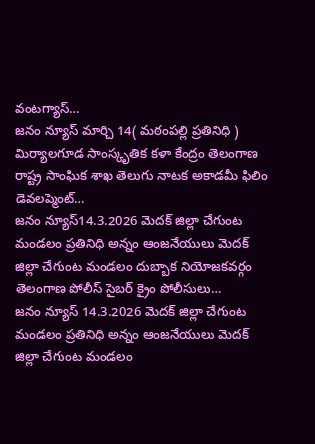వంటగ్యాస్…
జనం న్యూస్ మార్చి 14( మఠంపల్లి ప్రతినిధి ) మిర్యాలగూడ సాంస్కృతిక కళా కేంద్రం తెలంగాణ రాష్ట్ర సాంఘిక శాఖ తెలుగు నాటక అకాడమీ ఫిలిం డెవలప్మెంట్…
జనం న్యూస్14.3.2026 మెదక్ జిల్లా చేగుంట మండలం ప్రతినిధి అన్నం ఆంజనేయులు మెదక్ జిల్లా చేగుంట మండలం దుబ్బాక నియోజకవర్గం తెలంగాణ పోలీస్ సైబర్ క్రైం పోలీసులు…
జనం న్యూస్ 14.3.2026 మెదక్ జిల్లా చేగుంట మండలం ప్రతినిధి అన్నం ఆంజనేయులు మెదక్ జిల్లా చేగుంట మండలం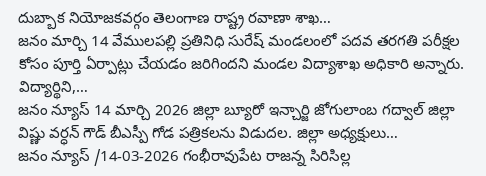దుబ్బాక నియోజకవర్గం తెలంగాణ రాష్ట్ర రవాణా శాఖ…
జనం మార్చి 14 వేములపల్లి ప్రతినిధి సురేష్ మండలంలో పదవ తరగతి పరీక్షల కోసం పూర్తి ఏర్పాట్లు చేయడం జరిగిందని మండల విద్యాశాఖ అధికారి అన్నారు. విద్యార్థిని,…
జనం న్యూస్ 14 మార్చి 2026 జిల్లా బ్యూరో ఇన్చార్జి జోగులాంబ గద్వాల్ జిల్లా విష్ణు వర్ధన్ గౌడ్ బీఎస్పీ గోడ పత్రికలను విడుదల. జిల్లా అధ్యక్షులు…
జనం న్యూస్ /14-03-2026 గంభీరావుపేట రాజన్న సిరిసిల్ల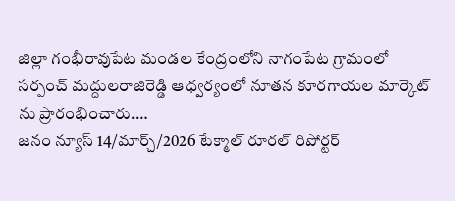జిల్లా గంభీరావుపేట మండల కేంద్రంలోని నాగంపేట గ్రామంలో సర్పంచ్ మద్దులరాజిరెడ్డి ఆధ్వర్యంలో నూతన కూరగాయల మార్కెట్ ను ప్రారంభించారు.…
జనం న్యూస్ 14/మార్చ్/2026 టేక్మాల్ రూరల్ రిపోర్టర్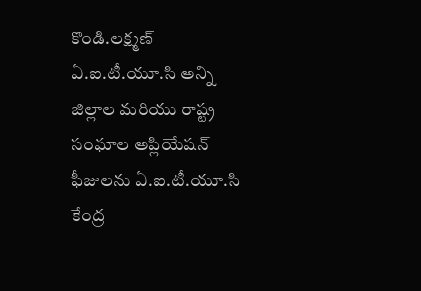కొండి.లక్ష్మణ్ ఏ.ఐ.టీ.యూ.సి అన్ని జిల్లాల మరియు రాష్ట్ర సంఘాల అప్లియేషన్ ఫీజులను ఏ.ఐ.టీ.యూ.సి కేంద్ర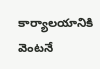కార్యాలయానికి వెంటనే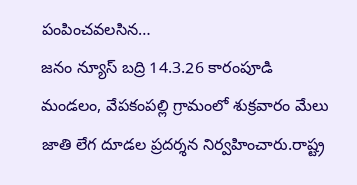పంపించవలసిన…
జనం న్యూస్ బద్రి 14.3.26 కారంపూడి మండలం, వేపకంపల్లి గ్రామంలో శుక్రవారం మేలు జాతి లేగ దూడల ప్రదర్శన నిర్వహించారు.రాష్ట్ర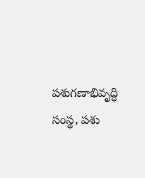పశుగణాభివృద్ధి సంస్థ, పశు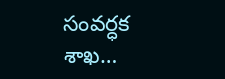సంవర్ధక శాఖ…